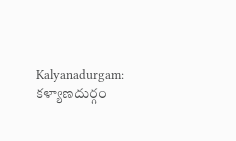Kalyanadurgam: కళ్యాణదుర్గం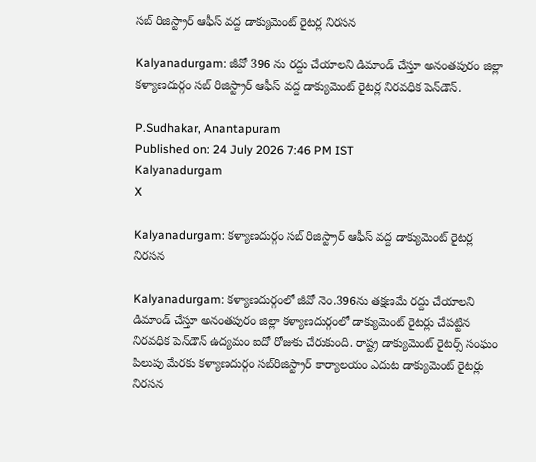సబ్ రిజిస్ట్రార్ ఆఫీస్ వద్ద డాక్యుమెంట్ రైటర్ల నిరసన

Kalyanadurgam: జీవో 396 ను రద్దు చేయాలని డిమాండ్ చేస్తూ అనంతపురం జిల్లా కళ్యాణదుర్గం సబ్ రిజిస్ట్రార్ ఆఫీస్ వద్ద డాక్యుమెంట్ రైటర్ల నిరవధిక పెన్‌డౌన్.

P.Sudhakar, Anantapuram
Published on: 24 July 2026 7:46 PM IST
Kalyanadurgam
X

Kalyanadurgam: కళ్యాణదుర్గం సబ్ రిజిస్ట్రార్ ఆఫీస్ వద్ద డాక్యుమెంట్ రైటర్ల నిరసన

Kalyanadurgam: కళ్యాణదుర్గంలో జీవో నెం.396ను తక్షణమే రద్దు చేయాలని డిమాండ్ చేస్తూ అనంతపురం జిల్లా కళ్యాణదుర్గంలో డాక్యుమెంట్ రైటర్లు చేపట్టిన నిరవధిక పెన్‌డౌన్ ఉద్యమం ఐదో రోజుకు చేరుకుంది. రాష్ట్ర డాక్యుమెంట్ రైటర్స్ సంఘం పిలుపు మేరకు కళ్యాణదుర్గం సబ్‌రిజిస్ట్రార్ కార్యాలయం ఎదుట డాక్యుమెంట్ రైటర్లు నిరసన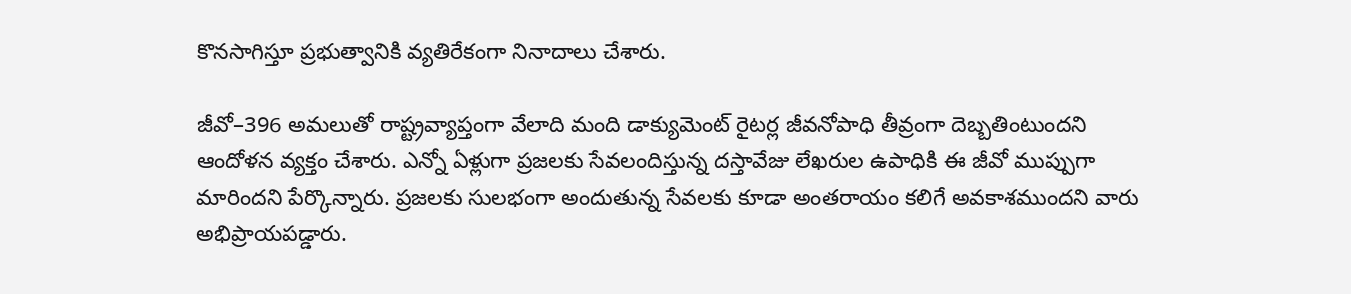కొనసాగిస్తూ ప్రభుత్వానికి వ్యతిరేకంగా నినాదాలు చేశారు.

జీవో–396 అమలుతో రాష్ట్రవ్యాప్తంగా వేలాది మంది డాక్యుమెంట్ రైటర్ల జీవనోపాధి తీవ్రంగా దెబ్బతింటుందని ఆందోళన వ్యక్తం చేశారు. ఎన్నో ఏళ్లుగా ప్రజలకు సేవలందిస్తున్న దస్తావేజు లేఖరుల ఉపాధికి ఈ జీవో ముప్పుగా మారిందని పేర్కొన్నారు. ప్రజలకు సులభంగా అందుతున్న సేవలకు కూడా అంతరాయం కలిగే అవకాశముందని వారు అభిప్రాయపడ్డారు.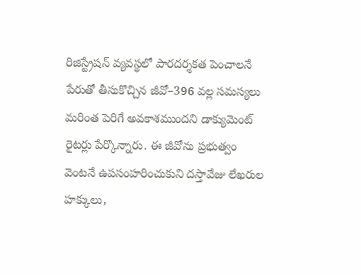రిజిస్ట్రేషన్ వ్యవస్థలో పారదర్శకత పెంచాలనే పేరుతో తీసుకొచ్చిన జీవో–396 వల్ల సమస్యలు మరింత పెరిగే అవకాశముందని డాక్యుమెంట్ రైటర్లు పేర్కొన్నారు. ఈ జీవోను ప్రభుత్వం వెంటనే ఉపసంహరించుకుని దస్తావేజు లేఖరుల హక్కులు,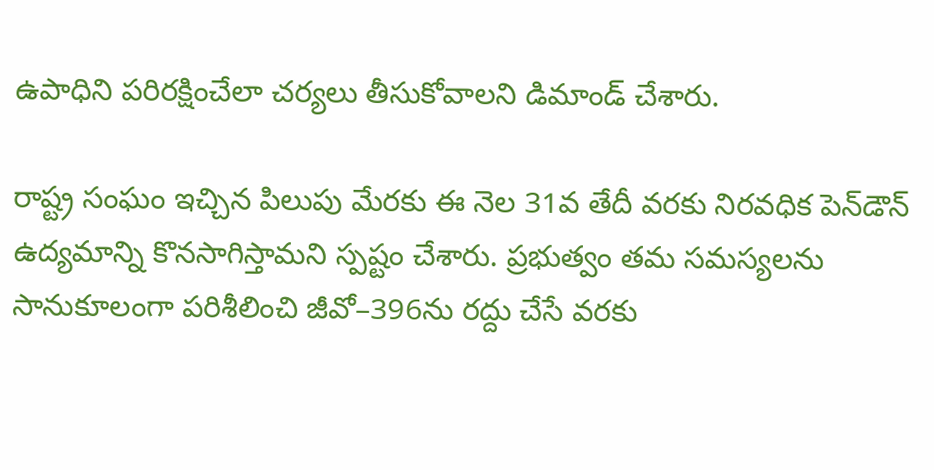ఉపాధిని పరిరక్షించేలా చర్యలు తీసుకోవాలని డిమాండ్ చేశారు.

రాష్ట్ర సంఘం ఇచ్చిన పిలుపు మేరకు ఈ నెల 31వ తేదీ వరకు నిరవధిక పెన్‌డౌన్ ఉద్యమాన్ని కొనసాగిస్తామని స్పష్టం చేశారు. ప్రభుత్వం తమ సమస్యలను సానుకూలంగా పరిశీలించి జీవో–396ను రద్దు చేసే వరకు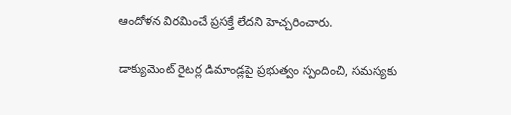ఆందోళన విరమించే ప్రసక్తే లేదని హెచ్చరించారు.

డాక్యుమెంట్ రైటర్ల డిమాండ్లపై ప్రభుత్వం స్పందించి, సమస్యకు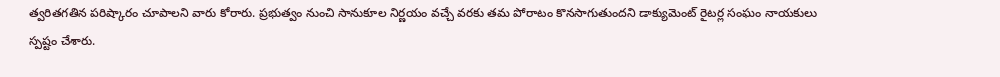త్వరితగతిన పరిష్కారం చూపాలని వారు కోరారు. ప్రభుత్వం నుంచి సానుకూల నిర్ణయం వచ్చే వరకు తమ పోరాటం కొనసాగుతుందని డాక్యుమెంట్ రైటర్ల సంఘం నాయకులు స్పష్టం చేశారు.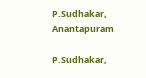P.Sudhakar, Anantapuram

P.Sudhakar,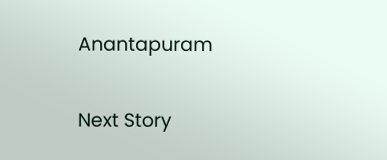Anantapuram

Next Story